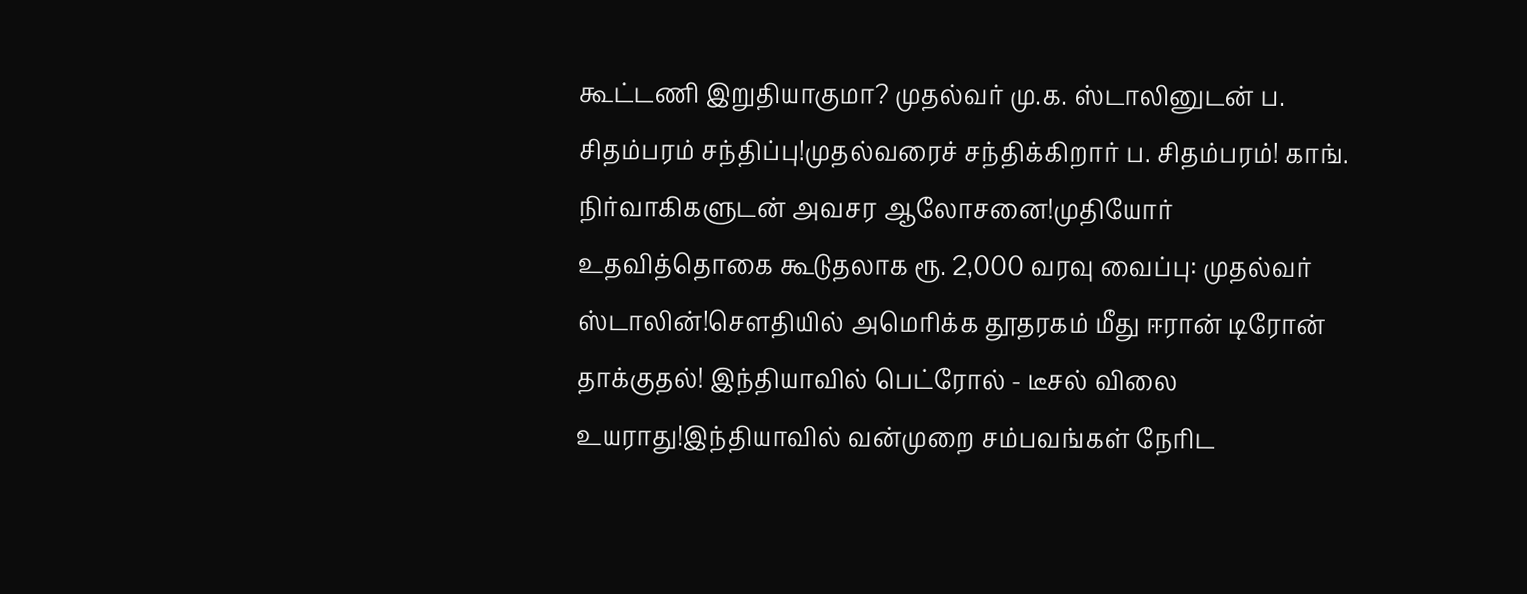கூட்டணி இறுதியாகுமா? முதல்வர் மு.க. ஸ்டாலினுடன் ப. சிதம்பரம் சந்திப்பு!முதல்வரைச் சந்திக்கிறார் ப. சிதம்பரம்! காங். நிர்வாகிகளுடன் அவசர ஆலோசனை!முதியோர் உதவித்தொகை கூடுதலாக ரூ. 2,000 வரவு வைப்பு: முதல்வர் ஸ்டாலின்!சௌதியில் அமெரிக்க தூதரகம் மீது ஈரான் டிரோன் தாக்குதல்! இந்தியாவில் பெட்ரோல் - டீசல் விலை உயராது!இந்தியாவில் வன்முறை சம்பவங்கள் நேரிட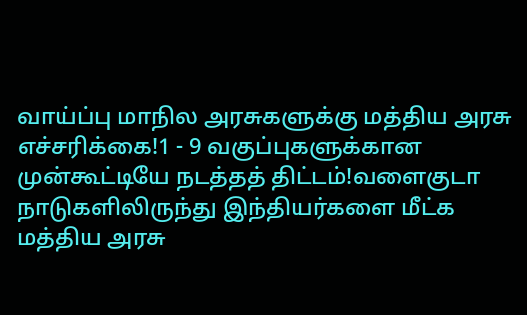வாய்ப்பு மாநில அரசுகளுக்கு மத்திய அரசு எச்சரிக்கை!1 - 9 வகுப்புகளுக்கான முன்கூட்டியே நடத்தத் திட்டம்!வளைகுடா நாடுகளிலிருந்து இந்தியர்களை மீட்க மத்திய அரசு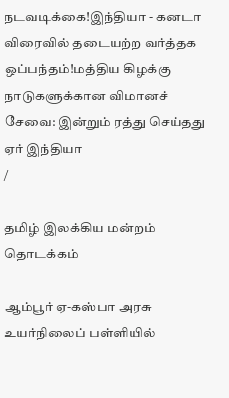நடவடிக்கை!இந்தியா - கனடா விரைவில் தடையற்ற வர்த்தக ஒப்பந்தம்!மத்திய கிழக்கு நாடுகளுக்கான விமானச் சேவை: இன்றும் ரத்து செய்தது ஏர் இந்தியா
/

தமிழ் இலக்கிய மன்றம் தொடக்கம்

ஆம்பூர் ஏ-கஸ்பா அரசு உயர்நிலைப் பள்ளியில்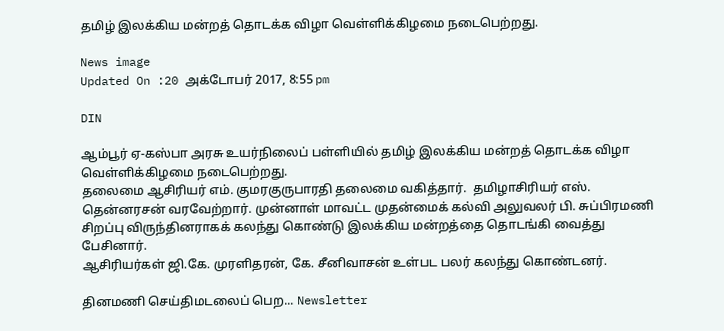தமிழ் இலக்கிய மன்றத் தொடக்க விழா வெள்ளிக்கிழமை நடைபெற்றது.

News image
Updated On :20 அக்டோபர் 2017, 8:55 pm

DIN

ஆம்பூர் ஏ-கஸ்பா அரசு உயர்நிலைப் பள்ளியில் தமிழ் இலக்கிய மன்றத் தொடக்க விழா வெள்ளிக்கிழமை நடைபெற்றது.
தலைமை ஆசிரியர் எம். குமரகுருபாரதி தலைமை வகித்தார்.  தமிழாசிரியர் எஸ். தென்னரசன் வரவேற்றார். முன்னாள் மாவட்ட முதன்மைக் கல்வி அலுவலர் பி. சுப்பிரமணி சிறப்பு விருந்தினராகக் கலந்து கொண்டு இலக்கிய மன்றத்தை தொடங்கி வைத்து பேசினார்.
ஆசிரியர்கள் ஜி.கே. முரளிதரன், கே. சீனிவாசன் உள்பட பலர் கலந்து கொண்டனர்.

தினமணி செய்திமடலைப் பெற... Newsletter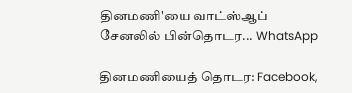தினமணி'யை வாட்ஸ்ஆப் சேனலில் பின்தொடர... WhatsApp

தினமணியைத் தொடர: Facebook,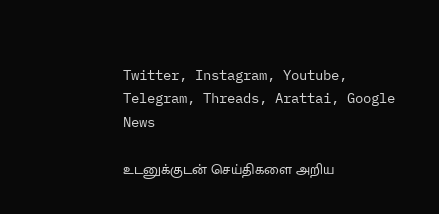Twitter, Instagram, Youtube, Telegram, Threads, Arattai, Google News

உடனுக்குடன் செய்திகளை அறிய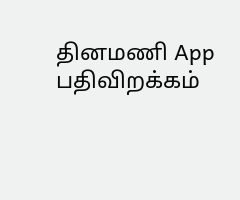தினமணி App பதிவிறக்கம்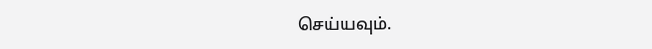செய்யவும்.